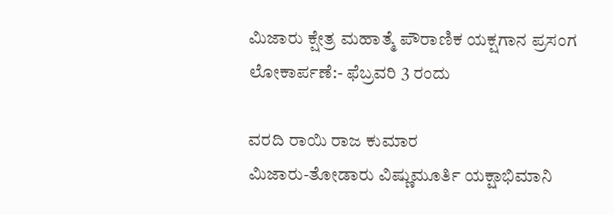ಮಿಜಾರು ಕ್ಷೇತ್ರ ಮಹಾತ್ಮೆ ಪೌರಾಣಿಕ ಯಕ್ಷಗಾನ ಪ್ರಸಂಗ ಲೋಕಾರ್ಪಣೆ:- ಫೆಬ್ರವರಿ 3 ರಂದು

ವರದಿ ರಾಯಿ ರಾಜ ಕುಮಾರ
ಮಿಜಾರು-ತೋಡಾರು ವಿಷ್ಣುಮೂರ್ತಿ ಯಕ್ಷಾಭಿಮಾನಿ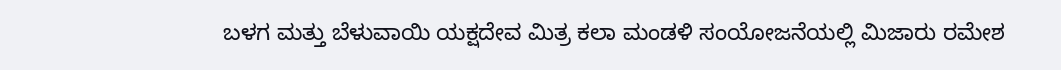ಬಳಗ ಮತ್ತು ಬೆಳುವಾಯಿ ಯಕ್ಷದೇವ ಮಿತ್ರ ಕಲಾ ಮಂಡಳಿ ಸಂಯೋಜನೆಯಲ್ಲಿ ಮಿಜಾರು ರಮೇಶ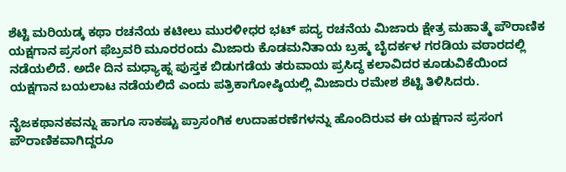ಶೆಟ್ಟಿ ಮರಿಯಡ್ಕ ಕಥಾ ರಚನೆಯ ಕಟೀಲು ಮುರಳೀಧರ ಭಟ್ ಪದ್ಯ ರಚನೆಯ ಮಿಜಾರು ಕ್ಷೇತ್ರ ಮಹಾತ್ಮೆ ಪೌರಾಣಿಕ ಯಕ್ಷಗಾನ ಪ್ರಸಂಗ ಫೆಬ್ರವರಿ ಮೂರರಂದು ಮಿಜಾರು ಕೊಡಮನಿತಾಯ ಬ್ರಹ್ಮ ಬೈದರ್ಕಳ ಗರಡಿಯ ವಠಾರದಲ್ಲಿ ನಡೆಯಲಿದೆ. ಅದೇ ದಿನ ಮಧ್ಯಾಹ್ನ ಪುಸ್ತಕ ಬಿಡುಗಡೆಯ ತರುವಾಯ ಪ್ರಸಿದ್ಧ ಕಲಾವಿದರ ಕೂಡುವಿಕೆಯಿಂದ ಯಕ್ಷಗಾನ ಬಯಲಾಟ ನಡೆಯಲಿದೆ ಎಂದು ಪತ್ರಿಕಾಗೋಷ್ಠಿಯಲ್ಲಿ ಮಿಜಾರು ರಮೇಶ ಶೆಟ್ಟಿ ತಿಳಿಸಿದರು.

ನೈಜಕಥಾನಕವನ್ನು ಹಾಗೂ ಸಾಕಷ್ಟು ಪ್ರಾಸಂಗಿಕ ಉದಾಹರಣೆಗಳನ್ನು ಹೊಂದಿರುವ ಈ ಯಕ್ಷಗಾನ ಪ್ರಸಂಗ ಪೌರಾಣಿಕವಾಗಿದ್ದರೂ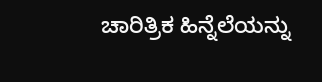ಚಾರಿತ್ರಿಕ ಹಿನ್ನೆಲೆಯನ್ನು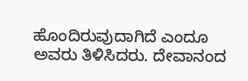ಹೊಂದಿರುವುದಾಗಿದೆ ಎಂದೂ ಅವರು ತಿಳಿಸಿದರು. ದೇವಾನಂದ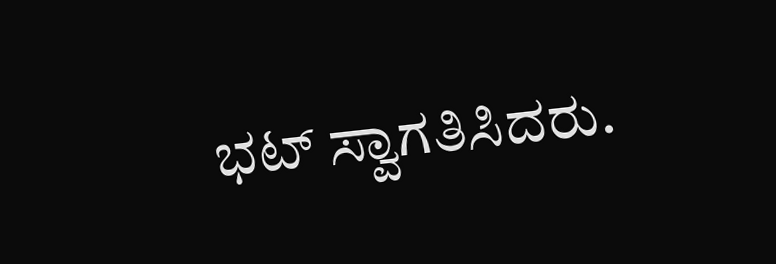ಭಟ್ ಸ್ವಾಗತಿಸಿದರು.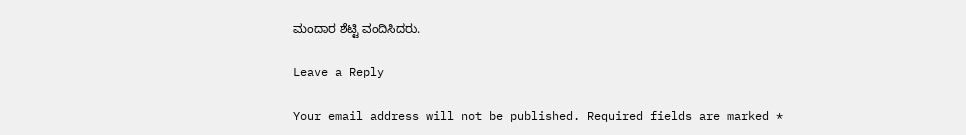ಮಂದಾರ ಶೆಟ್ಟಿ ವಂದಿಸಿದರು.

Leave a Reply

Your email address will not be published. Required fields are marked *